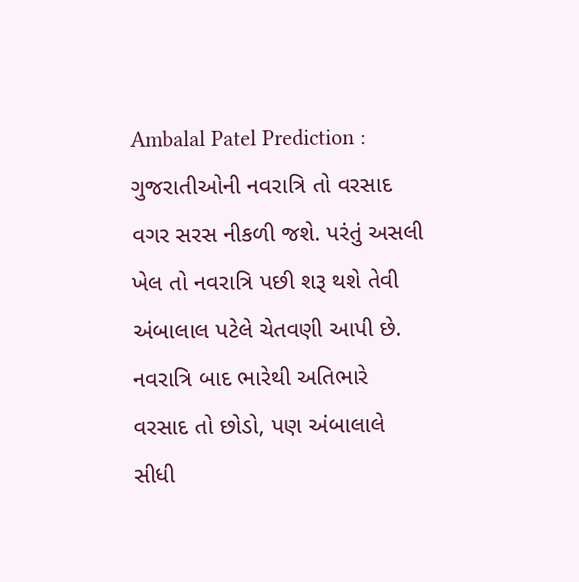Ambalal Patel Prediction : ગુજરાતીઓની નવરાત્રિ તો વરસાદ વગર સરસ નીકળી જશે. પરંતું અસલી ખેલ તો નવરાત્રિ પછી શરૂ થશે તેવી અંબાલાલ પટેલે ચેતવણી આપી છે. નવરાત્રિ બાદ ભારેથી અતિભારે વરસાદ તો છોડો, પણ અંબાલાલે સીધી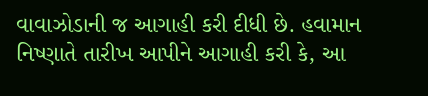વાવાઝોડાની જ આગાહી કરી દીધી છે. હવામાન નિષ્ણાતે તારીખ આપીને આગાહી કરી કે, આ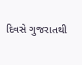દિવસે ગુજરાતથી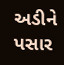અડીને પસાર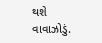થશે વાવાઝોડું.